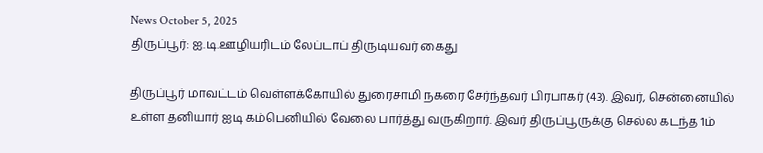News October 5, 2025
திருப்பூர்: ஐ.டி.ஊழியரிடம் லேப்டாப் திருடியவர் கைது

திருப்பூர் மாவட்டம் வெள்ளக்கோயில் துரைசாமி நகரை சேர்ந்தவர் பிரபாகர் (43). இவர், சென்னையில் உள்ள தனியார் ஐடி கம்பெனியில் வேலை பார்த்து வருகிறார். இவர் திருப்பூருக்கு செல்ல கடந்த 1ம்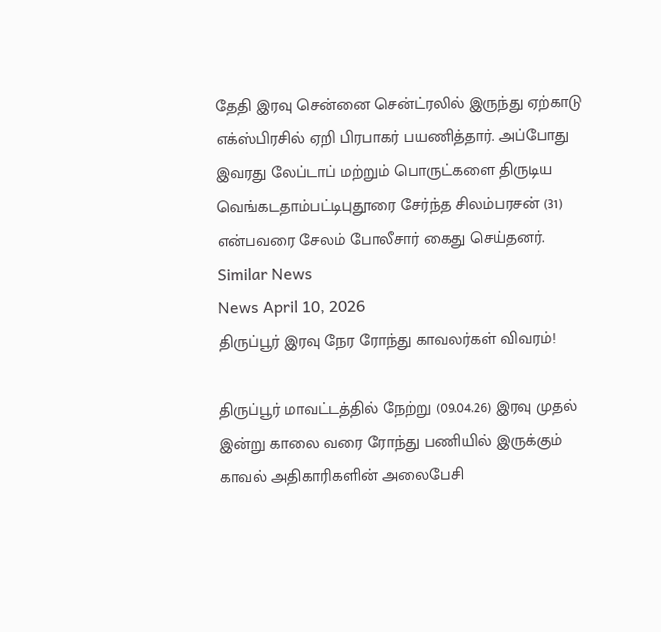தேதி இரவு சென்னை சென்ட்ரலில் இருந்து ஏற்காடு எக்ஸ்பிரசில் ஏறி பிரபாகர் பயணித்தார். அப்போது இவரது லேப்டாப் மற்றும் பொருட்களை திருடிய வெங்கடதாம்பட்டிபுதூரை சேர்ந்த சிலம்பரசன் (31) என்பவரை சேலம் போலீசார் கைது செய்தனர்.
Similar News
News April 10, 2026
திருப்பூர் இரவு நேர ரோந்து காவலர்கள் விவரம்!

திருப்பூர் மாவட்டத்தில் நேற்று (09.04.26) இரவு முதல் இன்று காலை வரை ரோந்து பணியில் இருக்கும் காவல் அதிகாரிகளின் அலைபேசி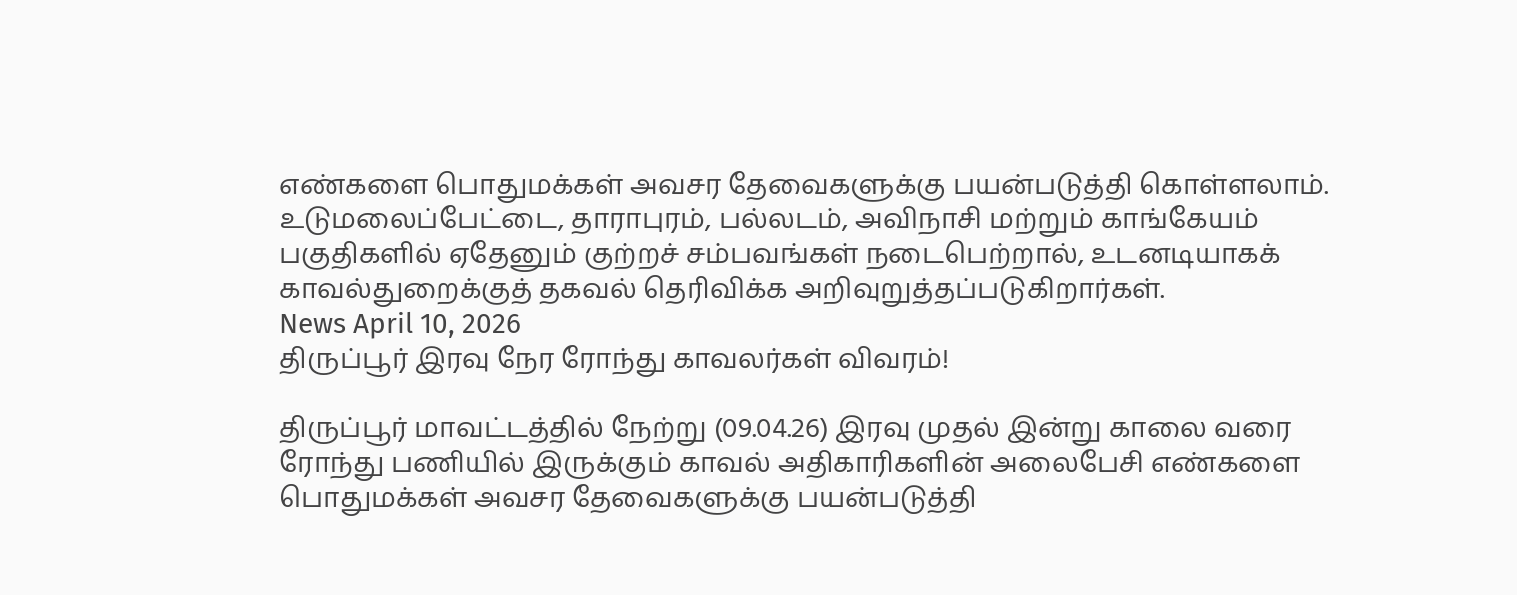எண்களை பொதுமக்கள் அவசர தேவைகளுக்கு பயன்படுத்தி கொள்ளலாம். உடுமலைப்பேட்டை, தாராபுரம், பல்லடம், அவிநாசி மற்றும் காங்கேயம் பகுதிகளில் ஏதேனும் குற்றச் சம்பவங்கள் நடைபெற்றால், உடனடியாகக் காவல்துறைக்குத் தகவல் தெரிவிக்க அறிவுறுத்தப்படுகிறார்கள்.
News April 10, 2026
திருப்பூர் இரவு நேர ரோந்து காவலர்கள் விவரம்!

திருப்பூர் மாவட்டத்தில் நேற்று (09.04.26) இரவு முதல் இன்று காலை வரை ரோந்து பணியில் இருக்கும் காவல் அதிகாரிகளின் அலைபேசி எண்களை பொதுமக்கள் அவசர தேவைகளுக்கு பயன்படுத்தி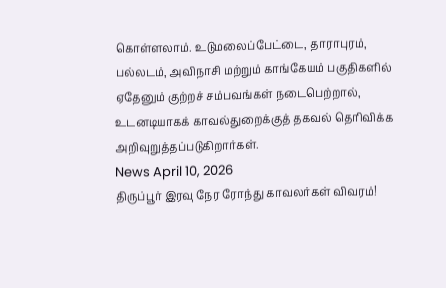கொள்ளலாம். உடுமலைப்பேட்டை, தாராபுரம், பல்லடம், அவிநாசி மற்றும் காங்கேயம் பகுதிகளில் ஏதேனும் குற்றச் சம்பவங்கள் நடைபெற்றால், உடனடியாகக் காவல்துறைக்குத் தகவல் தெரிவிக்க அறிவுறுத்தப்படுகிறார்கள்.
News April 10, 2026
திருப்பூர் இரவு நேர ரோந்து காவலர்கள் விவரம்!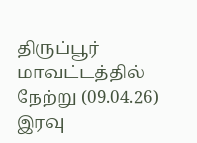திருப்பூர் மாவட்டத்தில் நேற்று (09.04.26) இரவு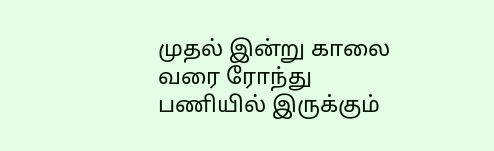முதல் இன்று காலை வரை ரோந்து பணியில் இருக்கும்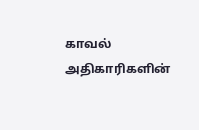காவல் அதிகாரிகளின்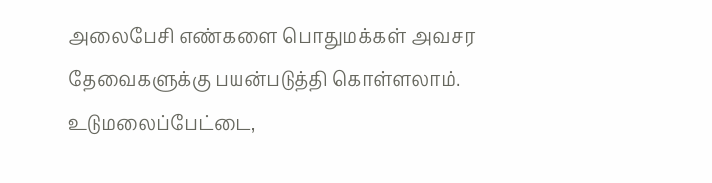அலைபேசி எண்களை பொதுமக்கள் அவசர தேவைகளுக்கு பயன்படுத்தி கொள்ளலாம். உடுமலைப்பேட்டை,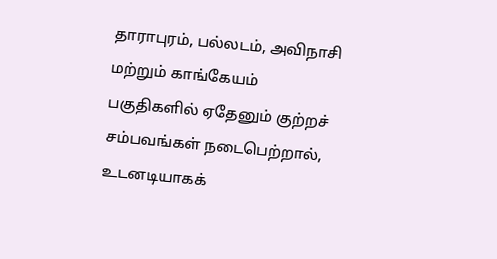தாராபுரம், பல்லடம், அவிநாசி மற்றும் காங்கேயம் பகுதிகளில் ஏதேனும் குற்றச் சம்பவங்கள் நடைபெற்றால், உடனடியாகக்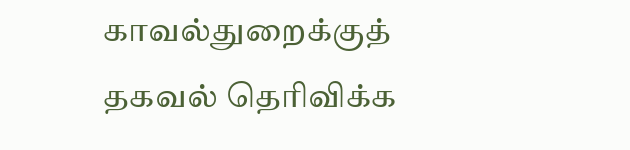காவல்துறைக்குத் தகவல் தெரிவிக்க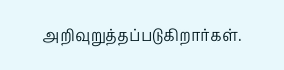அறிவுறுத்தப்படுகிறார்கள்.